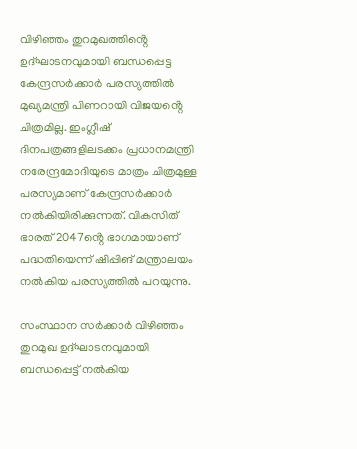വിഴിഞ്ഞം തുറമുഖത്തിൻ്റെ ഉദ്ഘാടനവുമായി ബന്ധപ്പെട്ട കേന്ദ്രസർക്കാർ പരസ്യത്തിൽ മുഖ്യമന്ത്രി പിണറായി വിജയൻ്റെ ചിത്രമില്ല. ഇംഗ്ലീഷ് ദിനപത്രങ്ങളിലടക്കം പ്രധാനമന്ത്രി നരേന്ദ്രമോദിയുടെ മാത്രം ചിത്രമുള്ള പരസ്യമാണ് കേന്ദ്രസർക്കാർ നൽകിയിരിക്കുന്നത്. വികസിത് ഭാരത് 2047ൻ്റെ ഭാഗമായാണ് പദ്ധതിയെന്ന് ഷിപ്പിങ് മന്ത്രാലയം നൽകിയ പരസ്യത്തിൽ പറയുന്നു.

സംസ്ഥാന സർക്കാർ വിഴിഞ്ഞം തുറമുഖ ഉദ്ഘാടനവുമായി ബന്ധപ്പെട്ട് നൽകിയ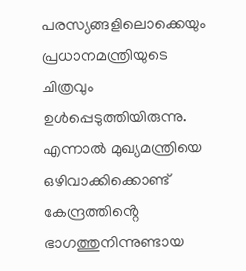പരസ്യങ്ങളിലൊക്കെയും പ്രധാനമന്ത്രിയുടെ ചിത്രവും ഉൾപ്പെടുത്തിയിരുന്നു. എന്നാൽ മുഖ്യമന്ത്രിയെ ഒഴിവാക്കിക്കൊണ്ട് കേന്ദ്രത്തിൻ്റെ ഭാഗത്തുനിന്നുണ്ടായ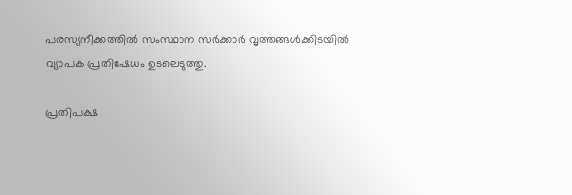പരസ്യനീക്കത്തിൽ സംസ്ഥാന സർക്കാർ വൃത്തങ്ങൾക്കിടയിൽ വ്യാപക പ്രതിഷേധം ഉടലെടുത്തു.

പ്രതിപക്ഷ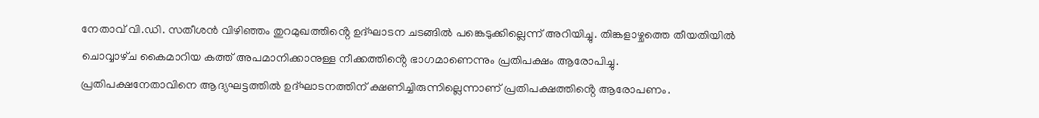നേതാവ് വി.ഡി. സതീശൻ വിഴിഞ്ഞം തുറമുഖത്തിൻ്റെ ഉദ്ഘാടന ചടങ്ങിൽ പങ്കെടുക്കില്ലെന്ന് അറിയിച്ചു. തിങ്കളാഴ്ചത്തെ തീയതിയിൽ ചൊവ്വാഴ്‌ച കൈമാറിയ കത്ത് അപമാനിക്കാനുള്ള നീക്കത്തിൻ്റെ ഭാഗമാണെന്നും പ്രതിപക്ഷം ആരോപിച്ചു.
പ്രതിപക്ഷനേതാവിനെ ആദ്യഘട്ടത്തിൽ ഉദ്ഘാടനത്തിന് ക്ഷണിച്ചിരുന്നില്ലെന്നാണ് പ്രതിപക്ഷത്തിൻ്റെ ആരോപണം.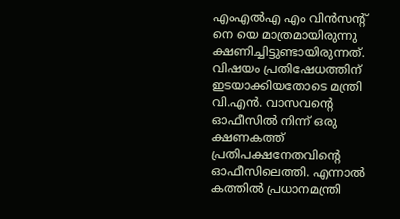എംഎൽഎ എം വിൻസൻ്റ് നെ യെ മാത്രമായിരുന്നു ക്ഷണിച്ചിട്ടുണ്ടായിരുന്നത്. വിഷയം പ്രതിഷേധത്തിന് ഇടയാക്കിയതോടെ മന്ത്രി വി.എൻ. വാസവൻ്റെ ഓഫീസിൽ നിന്ന് ഒരു ക്ഷണകത്ത് പ്രതിപക്ഷനേതവിൻ്റെ ഓഫീസിലെത്തി. എന്നാൽ കത്തിൽ പ്രധാനമന്ത്രി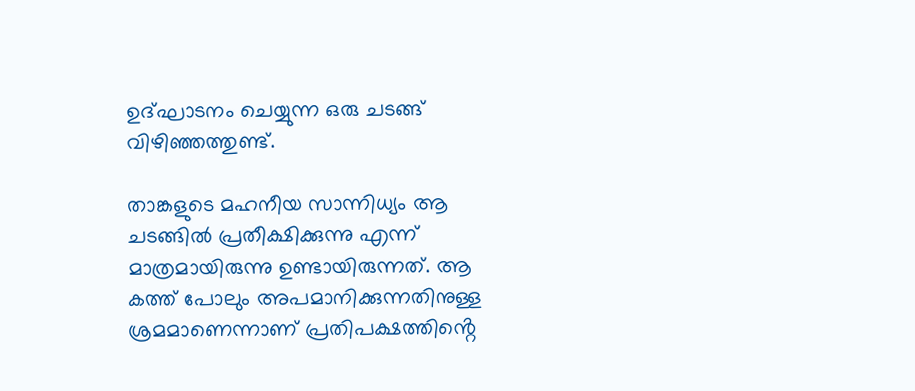ഉദ്ഘാടനം ചെയ്യുന്ന ഒരു ചടങ്ങ് വിഴിഞ്ഞത്തുണ്ട്.

താങ്കളുടെ മഹനീയ സാന്നിധ്യം ആ ചടങ്ങിൽ പ്രതീക്ഷിക്കുന്നു എന്ന് മാത്രമായിരുന്നു ഉണ്ടായിരുന്നത്. ആ കത്ത് പോലും അപമാനിക്കുന്നതിനുള്ള ശ്രമമാണെന്നാണ് പ്രതിപക്ഷത്തിൻ്റെ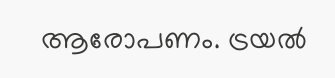ആരോപണം. ട്രയൽ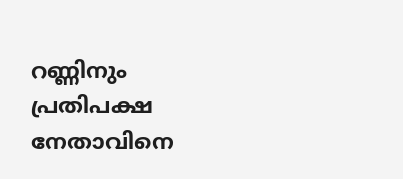റണ്ണിനും പ്രതിപക്ഷ നേതാവിനെ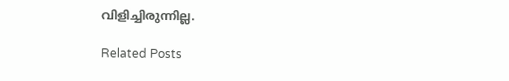വിളിച്ചിരുന്നില്ല.

Related Posts